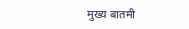मुख्य बातमी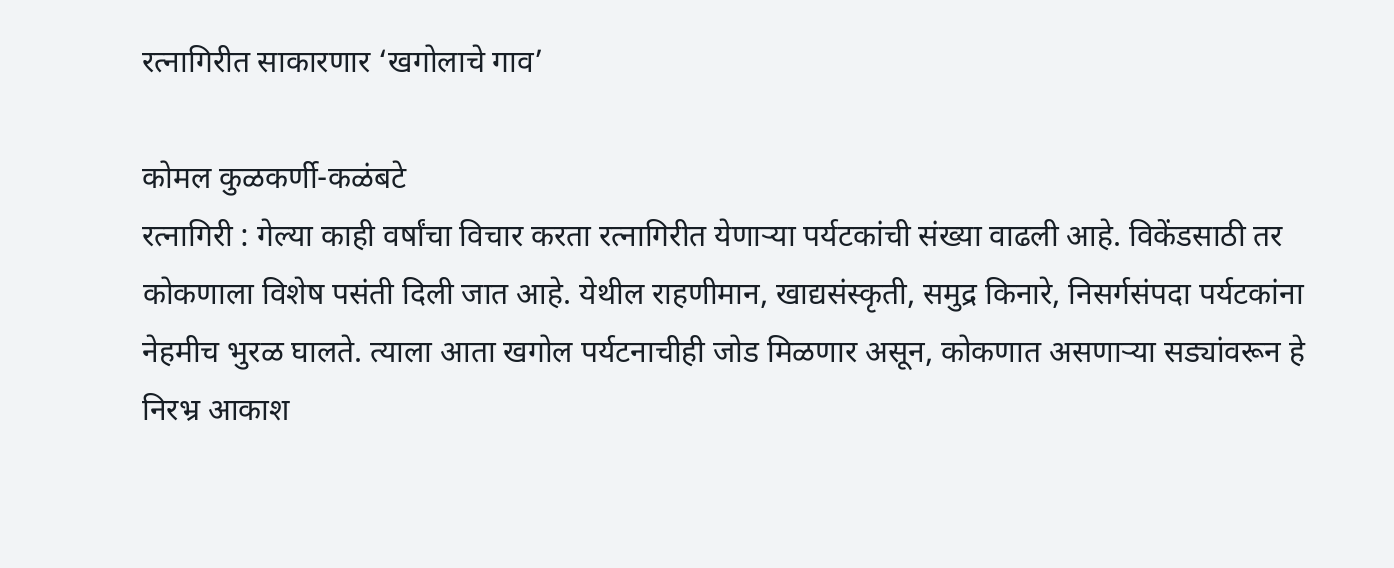रत्नागिरीत साकारणार ‘खगोलाचे गाव’

कोमल कुळकर्णी-कळंबटे
रत्नागिरी : गेल्या काही वर्षांचा विचार करता रत्नागिरीत येणाऱ्या पर्यटकांची संख्या वाढली आहे. विकेंडसाठी तर कोकणाला विशेष पसंती दिली जात आहे. येथील राहणीमान, खाद्यसंस्कृती, समुद्र किनारे, निसर्गसंपदा पर्यटकांना नेहमीच भुरळ घालते. त्याला आता खगोल पर्यटनाचीही जोड मिळणार असून, कोकणात असणाऱ्या सड्यांवरून हे निरभ्र आकाश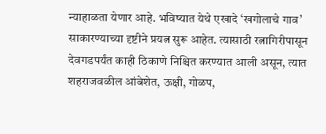न्याहाळता येणार आहे. भविष्यात येथे एखादे ‘खगोलाचे गाव’ साकारण्याच्या दृष्टीने प्रयत्न सुरू आहेत. त्यासाठी रत्नागिरीपासून देवगडपर्यंत काही ठिकाणे निश्चित करण्यात आली असून, त्यात शहराजवळील आंबेशेत, ऊक्षी, गोळप,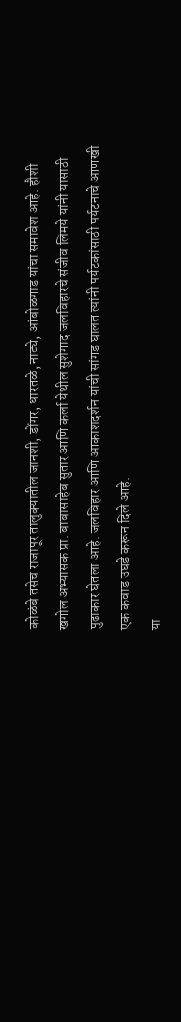कोळंबे तसेच राजापूर तालुक्यातील जानशी, डोंगर, धारतळे, नाट्ये, आंबोळगाड यांचा समावेश आहे. हौशी खगोल अभ्यासक प्रा. बाबासाहेब सुतार आणि कर्ला येथील सुशेगाद जलविहारचे संजीव लिमये यांनी यासाठी पुढाकार घेतला आहे. जलविहार आणि आकाशदर्शन यांची सांगड घालत त्यांनी पर्यटकांसाठी पर्यटनाचे आणखी एक कवाड उघडे करून दिले आहे.
या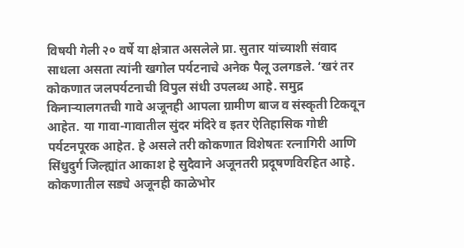विषयी गेली २० वर्षे या क्षेत्रात असलेले प्रा. सुतार यांच्याशी संवाद साधला असता त्यांनी खगोल पर्यटनाचे अनेक पैलू उलगडले. ‘खरं तर कोकणात जलपर्यटनाची विपुल संधी उपलब्ध आहे. समुद्र किनाऱ्यालगतची गावे अजूनही आपला ग्रामीण बाज व संस्कृती टिकवून आहेत. या गावा-गावातील सुंदर मंदिरे व इतर ऐतिहासिक गोष्टी पर्यटनपूरक आहेत. हे असले तरी कोकणात विशेषतः रत्नागिरी आणि सिंधुदुर्ग जिल्ह्यांत आकाश हे सुदैवाने अजूनतरी प्रदूषणविरहित आहे. कोकणातील सड्ये अजूनही काळेभोर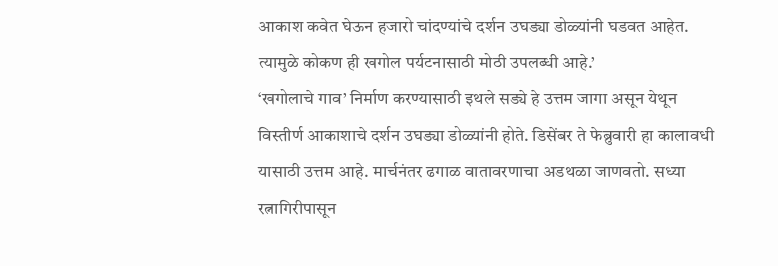आकाश कवेत घेऊन हजारो चांदण्यांचे दर्शन उघड्या डोळ्यांनी घडवत आहेत. त्यामुळे कोकण ही खगोल पर्यटनासाठी मोठी उपलब्धी आहे.’
‘खगोलाचे गाव’ निर्माण करण्यासाठी इथले सड्ये हे उत्तम जागा असून येथून विस्तीर्ण आकाशाचे दर्शन उघड्या डोळ्यांनी होते. डिसेंबर ते फेब्रुवारी हा कालावधी यासाठी उत्तम आहे. मार्चनंतर ढगाळ वातावरणाचा अडथळा जाणवतो. सध्या रत्नागिरीपासून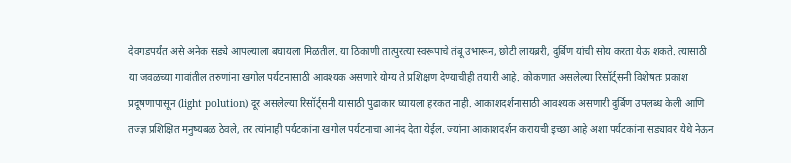देवगडपर्यंत असे अनेक सड्ये आपल्याला बघायला मिळतील. या ठिकाणी तात्पुरत्या स्वरूपाचे तंबू उभारून, छोटी लायब्ररी, दुर्बिण यांची सोय करता येऊ शकते. त्यासाठी या जवळच्या गावांतील तरुणांना खगोल पर्यटनासाठी आवश्यक असणारे योग्य ते प्रशिक्षण देण्याचीही तयारी आहे. कोकणात असलेल्या रिसॉर्ट्सनी विशेषतः प्रकाश प्रदूषणापासून (light polution) दूर असलेल्या रिसॉर्ट्सनी यासाठी पुढाकार घ्यायला हरकत नाही. आकाशदर्शनासाठी आवश्यक असणारी दुर्बिण उपलब्ध केली आणि तज्ज्ञ प्रशिक्षित मनुष्यबळ ठेवले, तर त्यांनाही पर्यटकांना खगोल पर्यटनाचा आनंद देता येईल. ज्यांना आकाशदर्शन करायची इच्छा आहे अशा पर्यटकांना सड्यावर येथे नेऊन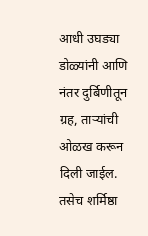आधी उघड्या डोळ्यांनी आणि नंतर दुर्बिणीतून ग्रह, ताऱ्यांची ओळख करून दिली जाईल. तसेच शर्मिष्ठा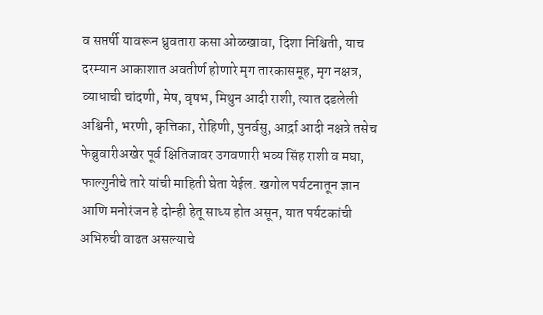व सप्तर्षी यावरून ध्रुवतारा कसा ओळखावा, दिशा निश्चिती, याच दरम्यान आकाशात अवतीर्ण होणारे मृग तारकासमूह, मृग नक्षत्र, व्याधाची चांदणी, मेष, वृषभ, मिथुन आदी राशी, त्यात दडलेली अश्विनी, भरणी, कृत्तिका, रोहिणी, पुनर्वसु, आर्द्रा आदी नक्षत्रे तसेच फेब्रुवारीअखेर पूर्व क्षितिजावर उगवणारी भव्य सिंह राशी व मघा, फाल्गुनीचे तारे यांची माहिती घेता येईल. खगोल पर्यटनातून ज्ञान आणि मनोरंजन हे दोन्ही हेतू साध्य होत असून, यात पर्यटकांची अभिरुची वाढत असल्याचे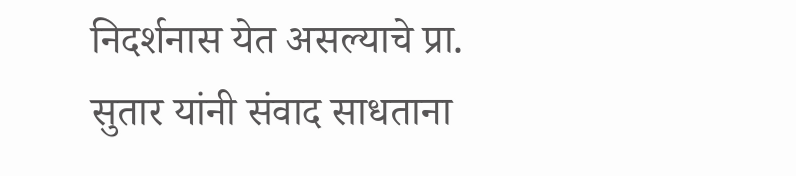निदर्शनास येत असल्याचे प्रा. सुतार यांनी संवाद साधताना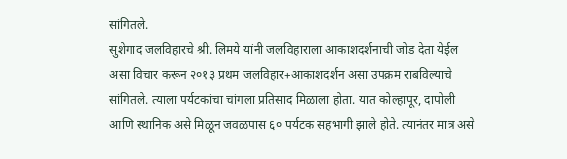सांगितले.
सुशेगाद जलविहारचे श्री. लिमये यांनी जलविहाराला आकाशदर्शनाची जोड देता येईल असा विचार करून २०१३ प्रथम जलविहार+आकाशदर्शन असा उपक्रम राबविल्याचे सांगितले. त्याला पर्यटकांचा चांगला प्रतिसाद मिळाला होता. यात कोल्हापूर, दापोली आणि स्थानिक असे मिळून जवळपास ६० पर्यटक सहभागी झाले होते. त्यानंतर मात्र असे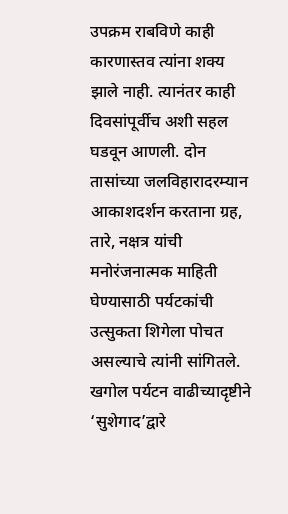उपक्रम राबविणे काही कारणास्तव त्यांना शक्य झाले नाही. त्यानंतर काही दिवसांपूर्वीच अशी सहल घडवून आणली. दोन तासांच्या जलविहारादरम्यान आकाशदर्शन करताना ग्रह, तारे, नक्षत्र यांची मनोरंजनात्मक माहिती घेण्यासाठी पर्यटकांची उत्सुकता शिगेला पोचत असल्याचे त्यांनी सांगितले. खगोल पर्यटन वाढीच्यादृष्टीने ‘सुशेगाद’द्वारे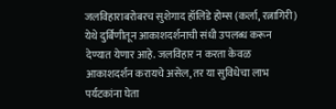जलविहाराबरोबरच सुशेगाद हॉलिडे होम्स (कर्ला, रत्नागिरी) येथे दुर्बिणीतून आकाशदर्शनाची संधी उपलब्ध करून देण्यात येणार आहे. जलविहार न करता केवळ आकाशदर्शन करायचे असेल, तर या सुविधेचा लाभ पर्यटकांना घेता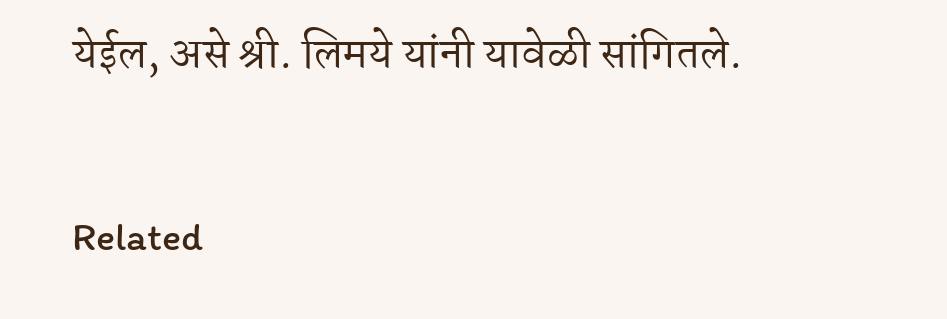येईल, असे श्री. लिमये यांनी यावेळी सांगितले.

Related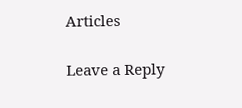Articles

Leave a Reply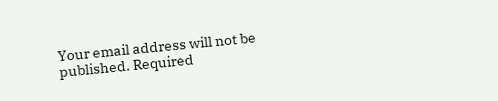Your email address will not be published. Required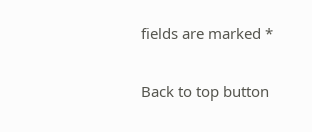fields are marked *

Back to top button